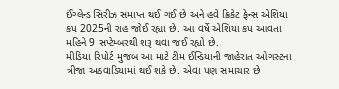ઈંગ્લેન્ડ સિરીઝ સમાપ્ત થઈ ગઈ છે અને હવે ક્રિકેટ ફેન્સ એશિયા કપ 2025ની રાહ જોઈ રહ્યા છે. આ વર્ષે એશિયા કપ આવતા મહિને 9 સપ્ટેમ્બરથી શરૂ થવા જઈ રહ્યો છે.
મીડિયા રિપોર્ટ મુજબ આ માટે ટીમ ઈન્ડિયાની જાહેરાત ઓગસ્ટના ત્રીજા અઠવાડિયામાં થઈ શકે છે. એવા પણ સમાચાર છે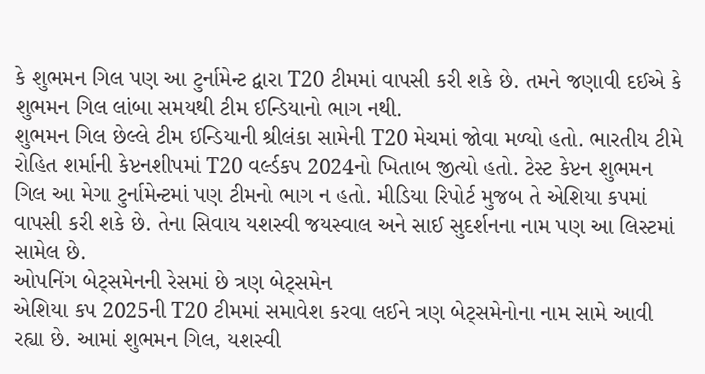કે શુભમન ગિલ પણ આ ટુર્નામેન્ટ દ્વારા T20 ટીમમાં વાપસી કરી શકે છે. તમને જણાવી દઈએ કે શુભમન ગિલ લાંબા સમયથી ટીમ ઈન્ડિયાનો ભાગ નથી.
શુભમન ગિલ છેલ્લે ટીમ ઈન્ડિયાની શ્રીલંકા સામેની T20 મેચમાં જોવા મળ્યો હતો. ભારતીય ટીમે રોહિત શર્માની કેપ્ટનશીપમાં T20 વર્લ્ડકપ 2024નો ખિતાબ જીત્યો હતો. ટેસ્ટ કેપ્ટન શુભમન ગિલ આ મેગા ટુર્નામેન્ટમાં પણ ટીમનો ભાગ ન હતો. મીડિયા રિપોર્ટ મુજબ તે એશિયા કપમાં વાપસી કરી શકે છે. તેના સિવાય યશસ્વી જયસ્વાલ અને સાઈ સુદર્શનના નામ પણ આ લિસ્ટમાં સામેલ છે.
ઓપનિંગ બેટ્સમેનની રેસમાં છે ત્રણ બેટ્સમેન
એશિયા કપ 2025ની T20 ટીમમાં સમાવેશ કરવા લઈને ત્રણ બેટ્સમેનોના નામ સામે આવી રહ્યા છે. આમાં શુભમન ગિલ, યશસ્વી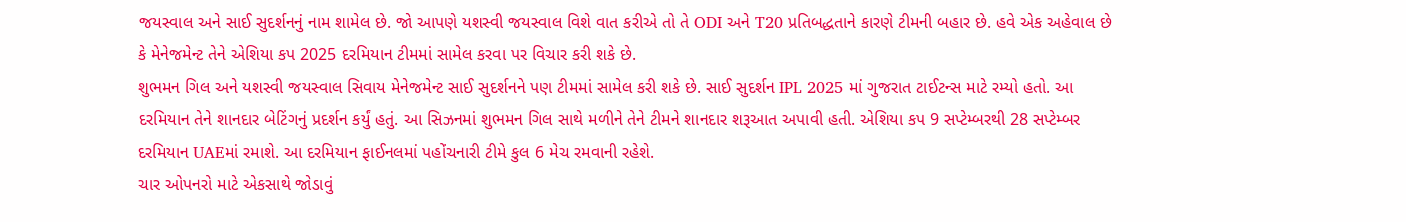જયસ્વાલ અને સાઈ સુદર્શનનું નામ શામેલ છે. જો આપણે યશસ્વી જયસ્વાલ વિશે વાત કરીએ તો તે ODI અને T20 પ્રતિબદ્ધતાને કારણે ટીમની બહાર છે. હવે એક અહેવાલ છે કે મેનેજમેન્ટ તેને એશિયા કપ 2025 દરમિયાન ટીમમાં સામેલ કરવા પર વિચાર કરી શકે છે.
શુભમન ગિલ અને યશસ્વી જયસ્વાલ સિવાય મેનેજમેન્ટ સાઈ સુદર્શનને પણ ટીમમાં સામેલ કરી શકે છે. સાઈ સુદર્શન IPL 2025 માં ગુજરાત ટાઈટન્સ માટે રમ્યો હતો. આ દરમિયાન તેને શાનદાર બેટિંગનું પ્રદર્શન કર્યું હતું. આ સિઝનમાં શુભમન ગિલ સાથે મળીને તેને ટીમને શાનદાર શરૂઆત અપાવી હતી. એશિયા કપ 9 સપ્ટેમ્બરથી 28 સપ્ટેમ્બર દરમિયાન UAEમાં રમાશે. આ દરમિયાન ફાઈનલમાં પહોંચનારી ટીમે કુલ 6 મેચ રમવાની રહેશે.
ચાર ઓપનરો માટે એકસાથે જોડાવું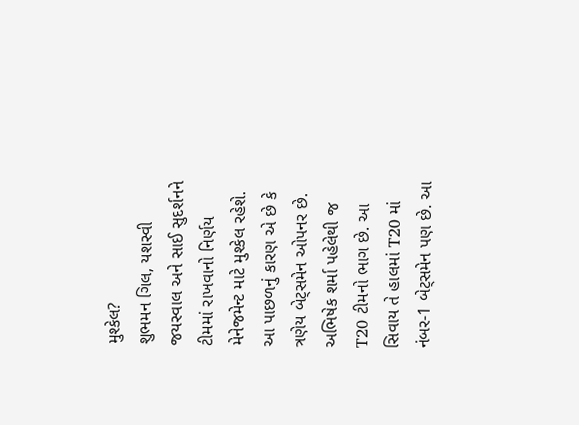મુશ્કેલ?
શુભમન ગિલ, યશસ્વી જયસ્વાલ અને સાઈ સુદર્શનને ટીમમાં રાખવાનો નિર્ણય મેનેજમેન્ટ માટે મુશ્કેલ રહેશે. આ પાછળનું કારણ એ છે કે ત્રણેય બેટ્સમેન ઓપનર છે. અભિષેક શર્મા પહેલેથી જ T20 ટીમનો ભાગ છે. આ સિવાય તે હાલમાં T20 માં નંબર-1 બેટ્સમેન પણ છે. આ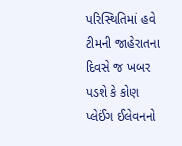પરિસ્થિતિમાં હવે ટીમની જાહેરાતના દિવસે જ ખબર પડશે કે કોણ પ્લેઈંગ ઈલેવનનો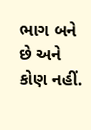ભાગ બને છે અને કોણ નહીં.